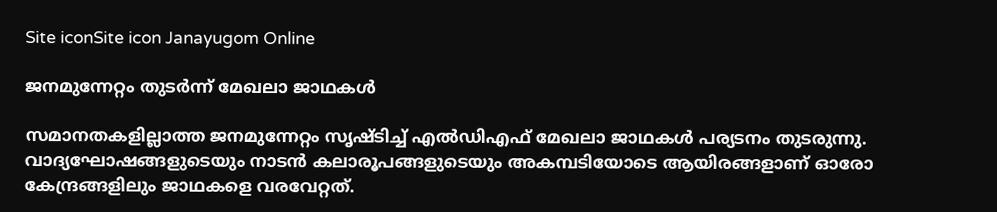Site iconSite icon Janayugom Online

ജനമുന്നേറ്റം തുടര്‍ന്ന് മേഖലാ ജാഥകള്‍

സമാനതകളില്ലാത്ത ജനമുന്നേറ്റം സൃഷ്ടിച്ച് എല്‍ഡിഎഫ് മേഖലാ ജാഥകള്‍ പര്യടനം തുടരുന്നു. വാദ്യഘോഷങ്ങളുടെയും നാടൻ കലാരൂപങ്ങളുടെയും അകമ്പടിയോടെ ആയിരങ്ങളാണ് ഓരോ കേന്ദ്രങ്ങളിലും ജാഥകളെ വരവേറ്റത്.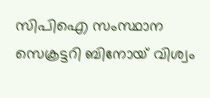സിപിഐ സംസ്ഥാന സെക്രട്ടറി ബിനോയ് വിശ്വം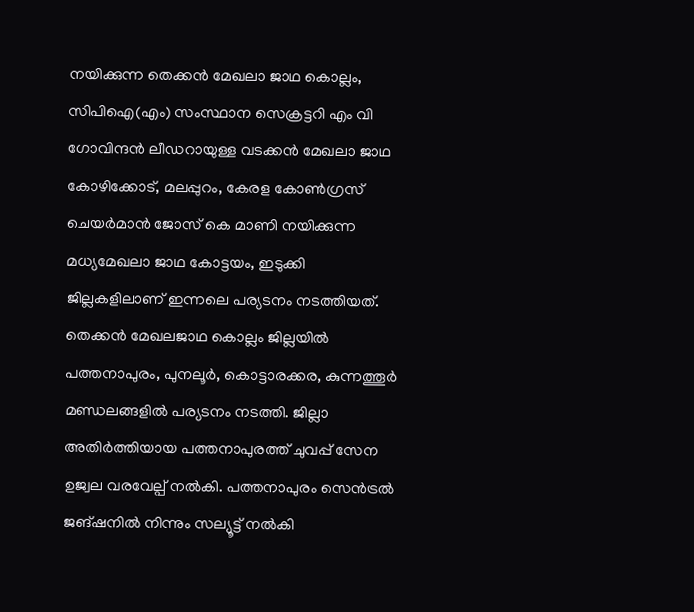നയിക്കുന്ന തെക്കന്‍ മേഖലാ ജാഥ കൊല്ലം, സിപിഐ(എം) സംസ്ഥാന സെക്രട്ടറി എം വി ഗോവിന്ദന്‍ ലീഡറായുള്ള വടക്കന്‍ മേഖലാ ജാഥ കോഴിക്കോട്, മലപ്പുറം, കേരള കോണ്‍ഗ്രസ് ചെയര്‍മാന്‍ ജോസ് കെ മാണി നയിക്കുന്ന മധ്യമേഖലാ ജാഥ കോട്ടയം, ഇടുക്കി ജില്ലകളിലാണ് ഇന്നലെ പര്യടനം നടത്തിയത്. തെക്കന്‍ മേഖലജാഥ കൊല്ലം ജില്ലയില്‍ പത്തനാപുരം, പുനലൂര്‍, കൊട്ടാരക്കര, കുന്നത്തൂര്‍ മണ്ഡലങ്ങളില്‍ പര്യടനം നടത്തി. ജില്ലാ അതിര്‍ത്തിയായ പത്തനാപുരത്ത് ചുവപ്പ് സേന ഉജ്വല വരവേല്പ് നല്‍കി. പത്തനാപുരം സെന്‍ട്രല്‍ ജങ്ഷനില്‍ നിന്നും സല്യൂട്ട് നല്‍കി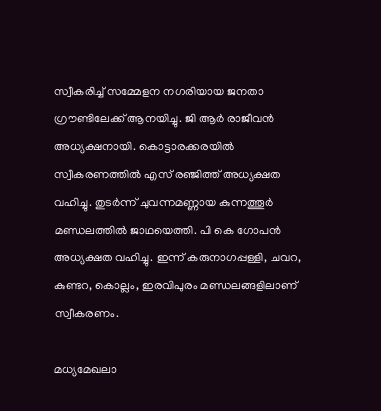സ്വീകരിച്ച് സമ്മേളന നഗരിയായ ജനതാ ഗ്രൗണ്ടിലേക്ക് ആനയിച്ചു. ജി ആര്‍ രാജീവന്‍ അധ്യക്ഷനായി. കൊട്ടാരക്കരയില്‍ സ്വീകരണത്തില്‍ എസ് രഞ്ജിത്ത് അധ്യക്ഷത വഹിച്ചു. തുടര്‍ന്ന് ചുവന്നമണ്ണായ കുന്നത്തൂര്‍ മണ്ഡലത്തില്‍ ജാഥയെത്തി. പി കെ ഗോപന്‍ അധ്യക്ഷത വഹിച്ചു. ഇന്ന് കരുനാഗപ്പള്ളി, ചവറ, കുണ്ടറ, കൊല്ലം, ഇരവിപുരം മണ്ഡലങ്ങളിലാണ് സ്വീകരണം.

മധ്യമേഖലാ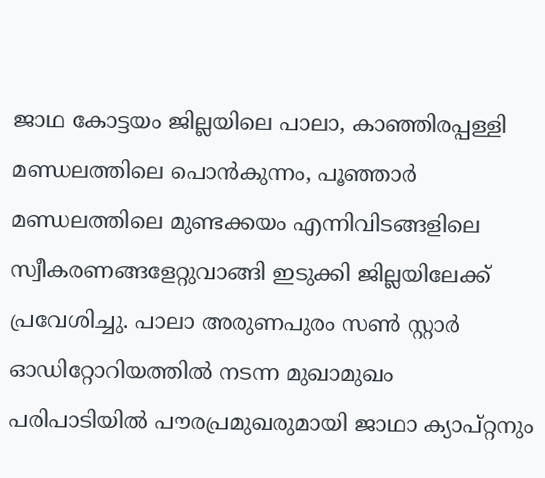ജാഥ കോട്ടയം ജില്ലയിലെ പാലാ, കാഞ്ഞിരപ്പള്ളി മണ്ഡലത്തിലെ പൊൻകുന്നം, പൂഞ്ഞാർ മണ്ഡലത്തിലെ മുണ്ടക്കയം എന്നിവിടങ്ങളിലെ സ്വീകരണങ്ങളേറ്റുവാങ്ങി ഇടുക്കി ജില്ലയിലേക്ക് പ്രവേശിച്ചു. പാലാ അരുണപുരം സൺ സ്റ്റാർ ഓഡിറ്റോറിയത്തിൽ നടന്ന മുഖാമുഖം പരിപാടിയിൽ പൗരപ്രമുഖരുമായി ജാഥാ ക്യാപ്റ്റനും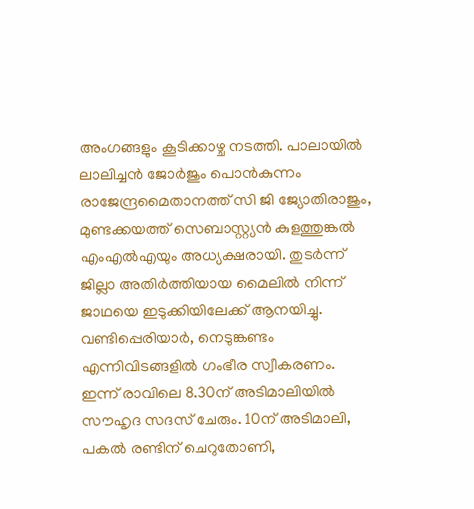അംഗങ്ങളും കൂടിക്കാഴ്ച നടത്തി. പാലായിൽ ലാലിച്ചൻ ജോർജും പൊൻകുന്നം രാജേന്ദ്രമൈതാനത്ത് സി ജി ജ്യോതിരാജും, മുണ്ടക്കയത്ത് സെബാസ്റ്റ്യൻ കുളത്തുങ്കൽ എംഎൽഎയും അധ്യക്ഷരായി. തുടര്‍ന്ന് ജില്ലാ അതിര്‍ത്തിയായ മൈലിൽ നിന്ന് ജാഥയെ ഇടുക്കിയിലേക്ക് ആനയിച്ചു. വണ്ടിപ്പെരിയാർ, നെടുങ്കണ്ടം എന്നിവിടങ്ങളിൽ ഗംഭീര സ്വീകരണം. ഇന്ന് രാവിലെ 8.30ന് അടിമാലിയിൽ സൗഹൃദ സദസ് ചേരും. 10ന് അടിമാലി, പകൽ രണ്ടിന് ചെറുതോണി,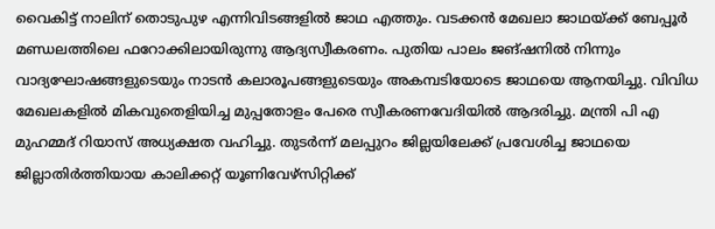വൈകിട്ട് നാലിന് തൊടുപുഴ എന്നിവിടങ്ങളിൽ ജാഥ എത്തും. വടക്കൻ മേഖലാ ജാഥയ്ക്ക് ബേപ്പൂർ മണ്ഡലത്തിലെ ഫറോക്കിലായിരുന്നു ആദ്യസ്വീകരണം. പുതിയ പാലം ജങ്ഷനിൽ നിന്നും വാദ്യഘോഷങ്ങളുടെയും നാടൻ കലാരൂപങ്ങളുടെയും അകമ്പടിയോടെ ജാഥയെ ആനയിച്ചു. വിവിധ മേഖലകളിൽ മികവുതെളിയിച്ച മുപ്പതോളം പേരെ സ്വീകരണവേദിയിൽ ആദരിച്ചു. മന്ത്രി പി എ മുഹമ്മദ് റിയാസ് അധ്യക്ഷത വഹിച്ചു. തുടര്‍ന്ന് മലപ്പുറം ജില്ലയിലേക്ക് പ്രവേശിച്ച ജാഥയെ ജില്ലാതിർത്തിയായ കാലിക്കറ്റ് യൂണിവേഴ്സിറ്റിക്ക്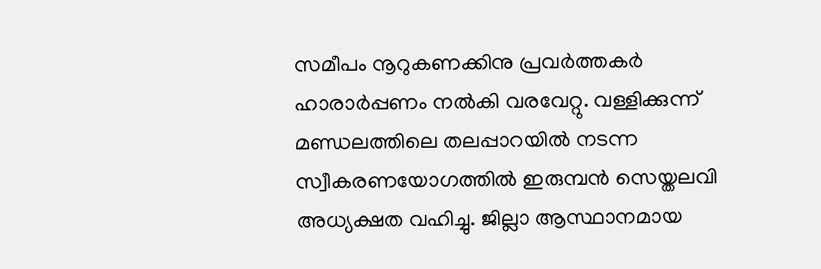സമീപം നൂറുകണക്കിനു പ്രവർത്തകർ ഹാരാർപ്പണം നൽകി വരവേറ്റു. വള്ളിക്കുന്ന് മണ്ഡലത്തിലെ തലപ്പാറയിൽ നടന്ന സ്വീകരണയോഗത്തിൽ ഇരുമ്പൻ സെയ്തലവി അധ്യക്ഷത വഹിച്ചു. ജില്ലാ ആസ്ഥാനമായ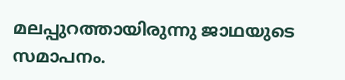മലപ്പുറത്തായിരുന്നു ജാഥയുടെ സമാപനം.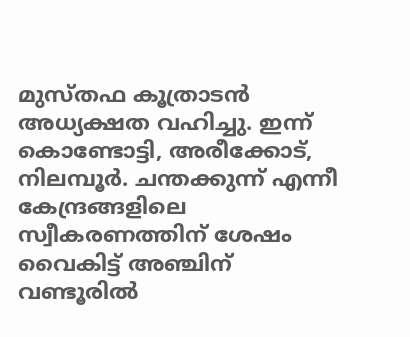മുസ്തഫ കൂത്രാടന്‍ അധ്യക്ഷത വഹിച്ചു. ഇന്ന് കൊണ്ടോട്ടി, അരീക്കോട്, നിലമ്പൂർ. ചന്തക്കുന്ന് എന്നീ കേന്ദ്രങ്ങളിലെ സ്വീകരണത്തിന് ശേഷം വൈകിട്ട് അഞ്ചിന് വണ്ടൂരിൽ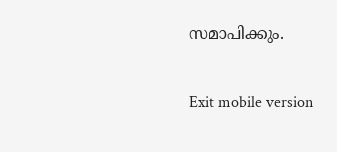സമാപിക്കും.

Exit mobile version